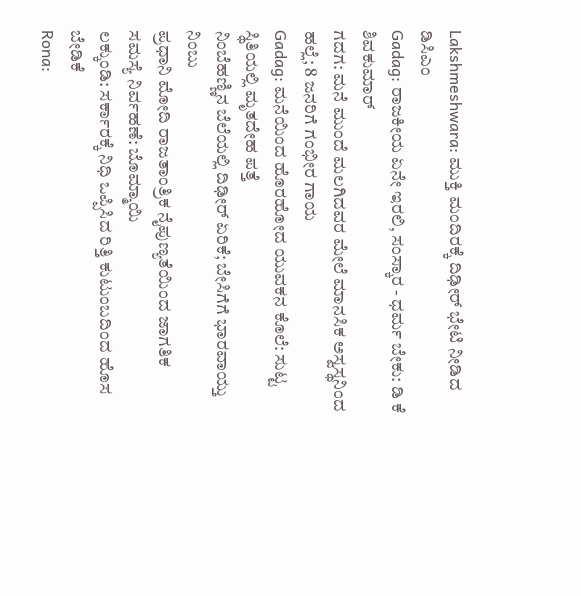Lakshmeshwara: ಮುಕ್ತಿ ಮಂದಿರಕ್ಕೆ ದಿಢೀರ್ ಭೇಟಿ ನೀಡಿದ ಡಿಸಿಎಂ
Gadag: ರಾಜಕೀಯ ಏನೇ ಇರಲಿ, ಸಂಸ್ಕಾರ - ಧರ್ಮ ಬೇಕು: ಡಿ ಕೆ ಶಿವಕುಮಾರ್
ಗದಗ: ಮನೆ ಮುಂದೆ ಮಲಗಿದವರ ಮೇಲೆ ಮಾನಸಿಕ ಅಸ್ವಸ್ಥನಿಂದ ಹಲ್ಲೆ; 8 ಜನರಿಗೆ ಗಂಭೀರ ಗಾಯ
Gadag: ಮನೆಯಿಂದ ಹೊರಹೋದ ಯುವಕನ ಕೊಲೆ: ಸುಟ್ಟ ಸ್ಥಿತಿಯಲ್ಲಿ ಮೃತದೇಹ ಪತ್ತೆ
ನಿಂಬೆಹಣ್ಣಿನ ಬೆಲೆಯಲ್ಲಿ ದಿಢೀರ್ ಏರಿಕೆ; ಬೇಸಿಗೆಗೆ ಭಾರವಾಯ್ತು ನಿಂಬು
ಪ್ರಧಾನಿ ಮೋದಿ ರಾಜತಾಂತ್ರಿಕ ನೈಪುಣ್ಯತೆಯಿಂದ ಜಾಗತಿಕ ಸಮಸ್ಯೆ ನಿರ್ವಹಣೆ: ಬೊಮ್ಮಾಯಿ
ಲಕ್ಕುಂಡಿ: ಸರ್ಕಾರಕ್ಕೆ ನಿಧಿ ಒಪ್ಪಿಸಿದ ರಿತ್ತಿ ಕುಟುಂಬದಿಂದ ಹೊಸ ಬೇಡಿಕೆ
Rona: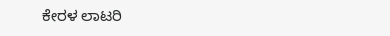ಕೇರಳ ಲಾಟರಿ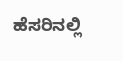ಹೆಸರಿನಲ್ಲಿ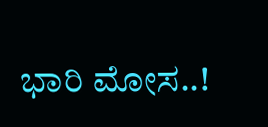ಭಾರಿ ಮೋಸ..!